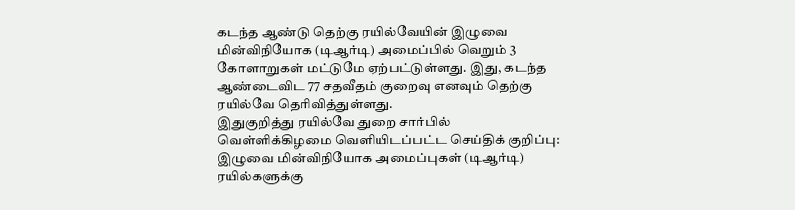கடந்த ஆண்டு தெற்கு ரயில்வேயின் இழுவை மின்விநியோக (டிஆர்டி) அமைப்பில் வெறும் 3 கோளாறுகள் மட்டுமே ஏற்பட்டுள்ளது. இது, கடந்த ஆண்டைவிட 77 சதவீதம் குறைவு எனவும் தெற்கு ரயில்வே தெரிவித்துள்ளது.
இதுகுறித்து ரயில்வே துறை சார்பில் வெள்ளிக்கிழமை வெளியிடப்பட்ட செய்திக் குறிப்பு: இழுவை மின்விநியோக அமைப்புகள் (டிஆர்டி) ரயில்களுக்கு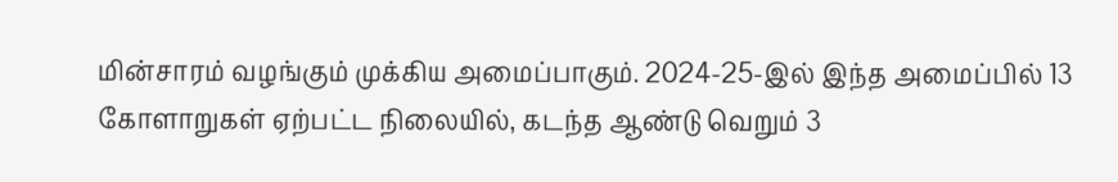மின்சாரம் வழங்கும் முக்கிய அமைப்பாகும். 2024-25-இல் இந்த அமைப்பில் 13 கோளாறுகள் ஏற்பட்ட நிலையில், கடந்த ஆண்டு வெறும் 3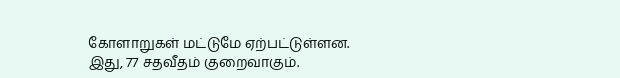கோளாறுகள் மட்டுமே ஏற்பட்டுள்ளன. இது, 77 சதவீதம் குறைவாகும்.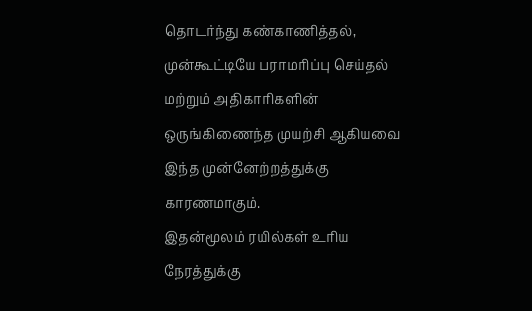தொடர்ந்து கண்காணித்தல், முன்கூட்டியே பராமரிப்பு செய்தல் மற்றும் அதிகாரிகளின் ஒருங்கிணைந்த முயற்சி ஆகியவை இந்த முன்னேற்றத்துக்கு காரணமாகும்.
இதன்மூலம் ரயில்கள் உரிய நேரத்துக்கு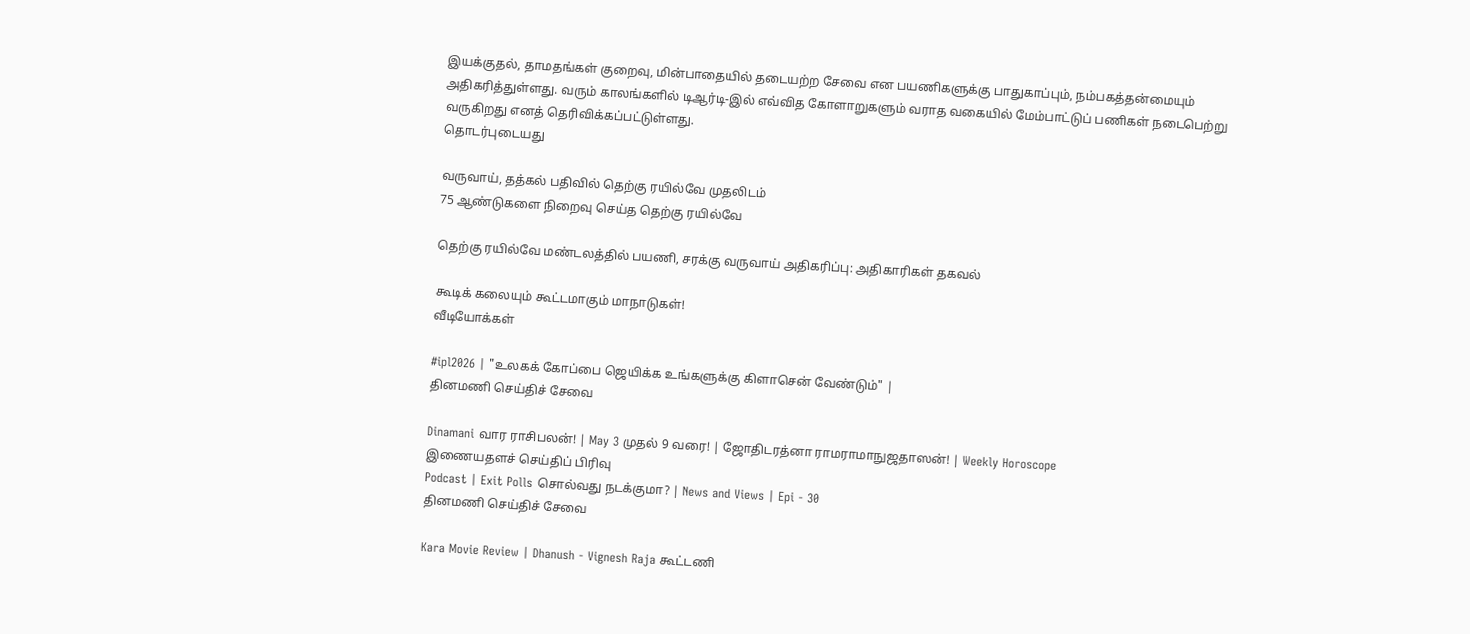இயக்குதல், தாமதங்கள் குறைவு, மின்பாதையில் தடையற்ற சேவை என பயணிகளுக்கு பாதுகாப்பும், நம்பகத்தன்மையும் அதிகரித்துள்ளது. வரும் காலங்களில் டிஆர்டி-இல் எவ்வித கோளாறுகளும் வராத வகையில் மேம்பாட்டுப் பணிகள் நடைபெற்று வருகிறது எனத் தெரிவிக்கப்பட்டுள்ளது.
தொடர்புடையது

வருவாய், தத்கல் பதிவில் தெற்கு ரயில்வே முதலிடம்
75 ஆண்டுகளை நிறைவு செய்த தெற்கு ரயில்வே

தெற்கு ரயில்வே மண்டலத்தில் பயணி, சரக்கு வருவாய் அதிகரிப்பு: அதிகாரிகள் தகவல்

கூடிக் கலையும் கூட்டமாகும் மாநாடுகள்!
வீடியோக்கள்

#ipl2026 | "உலகக் கோப்பை ஜெயிக்க உங்களுக்கு கிளாசென் வேண்டும்" |
தினமணி செய்திச் சேவை

Dinamani வார ராசிபலன்! | May 3 முதல் 9 வரை! | ஜோதிடரத்னா ராமராமாநுஜதாஸன்! | Weekly Horoscope
இணையதளச் செய்திப் பிரிவு
Podcast | Exit Polls சொல்வது நடக்குமா? | News and Views | Epi - 30
தினமணி செய்திச் சேவை

Kara Movie Review | Dhanush - Vignesh Raja கூட்டணி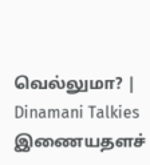வெல்லுமா? | Dinamani Talkies
இணையதளச்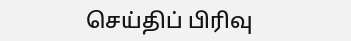செய்திப் பிரிவு